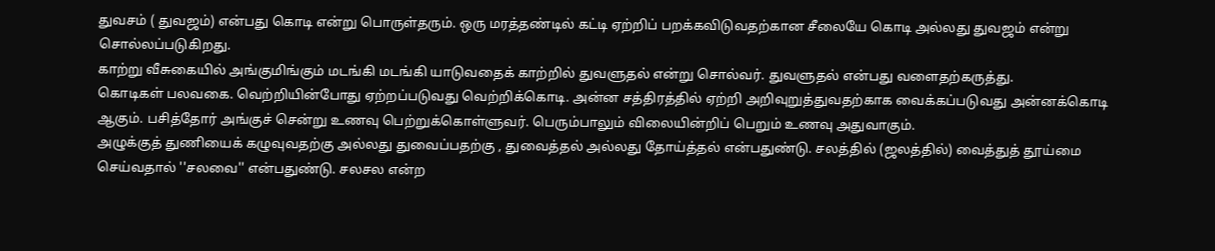துவசம் ( துவஜம்) என்பது கொடி என்று பொருள்தரும். ஒரு மரத்தண்டில் கட்டி ஏற்றிப் பறக்கவிடுவதற்கான சீலையே கொடி அல்லது துவஜம் என்று சொல்லப்படுகிறது.
காற்று வீசுகையில் அங்குமிங்கும் மடங்கி மடங்கி யாடுவதைக் காற்றில் துவளுதல் என்று சொல்வர். துவளுதல் என்பது வளைதற்கருத்து.
கொடிகள் பலவகை. வெற்றியின்போது ஏற்றப்படுவது வெற்றிக்கொடி. அன்ன சத்திரத்தில் ஏற்றி அறிவுறுத்துவதற்காக வைக்கப்படுவது அன்னக்கொடி ஆகும். பசித்தோர் அங்குச் சென்று உணவு பெற்றுக்கொள்ளுவர். பெரும்பாலும் விலையின்றிப் பெறும் உணவு அதுவாகும்.
அழுக்குத் துணியைக் கழுவுவதற்கு அல்லது துவைப்பதற்கு , துவைத்தல் அல்லது தோய்த்தல் என்பதுண்டு. சலத்தில் (ஜலத்தில்) வைத்துத் தூய்மை செய்வதால் ''சலவை'' என்பதுண்டு. சலசல என்ற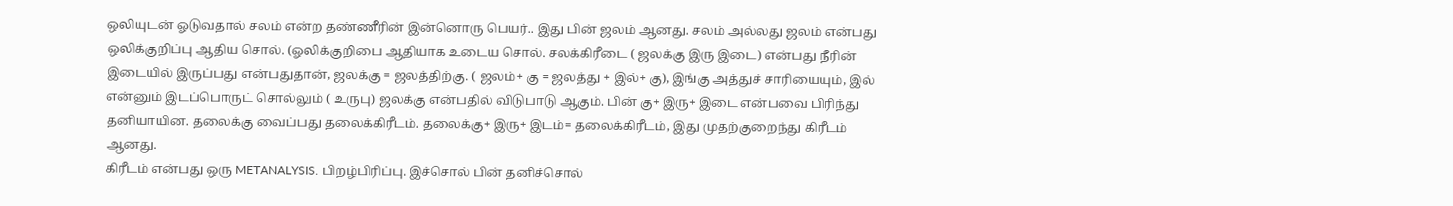ஒலியுடன் ஓடுவதால் சலம் என்ற தண்ணீரின் இன்னொரு பெயர்.. இது பின் ஜலம் ஆனது. சலம் அல்லது ஜலம் என்பது ஒலிக்குறிப்பு ஆதிய சொல். (ஓலிக்குறிபை ஆதியாக உடைய சொல். சலக்கிரீடை ( ஜலக்கு இரு இடை) என்பது நீரின் இடையில் இருப்பது என்பதுதான், ஜலக்கு = ஜலத்திற்கு. ( ஜலம்+ கு = ஜலத்து + இல்+ கு), இங்கு அத்துச் சாரியையும், இல் என்னும் இடப்பொருட் சொல்லும் ( உருபு) ஜலக்கு என்பதில் விடுபாடு ஆகும். பின் கு+ இரு+ இடை என்பவை பிரிந்து தனியாயின. தலைக்கு வைப்பது தலைக்கிரீடம். தலைக்கு+ இரு+ இடம்= தலைக்கிரீடம், இது முதற்குறைந்து கிரீடம் ஆனது.
கிரீடம் என்பது ஒரு METANALYSIS. பிறழ்பிரிப்பு. இச்சொல் பின் தனிச்சொல்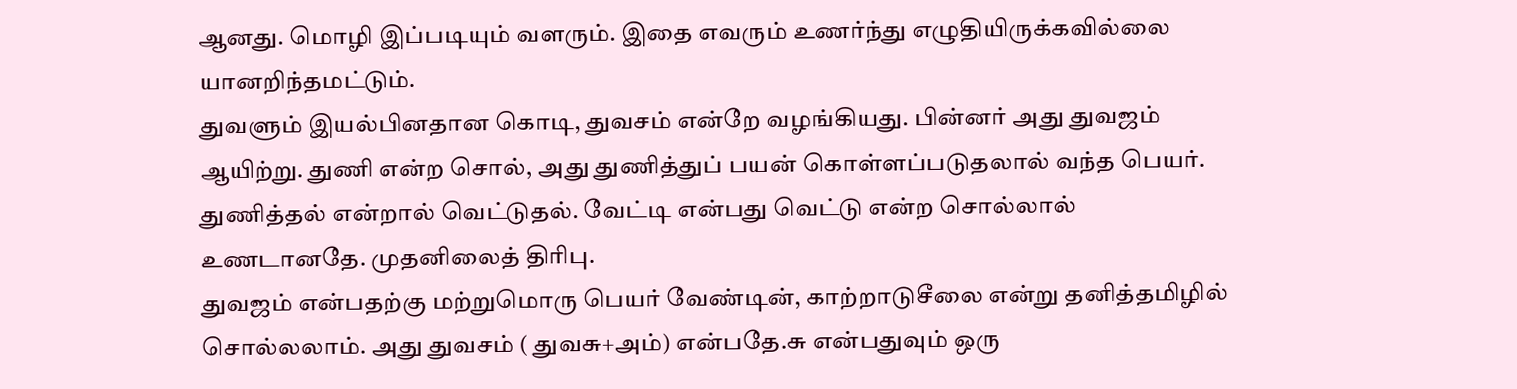ஆனது. மொழி இப்படியும் வளரும். இதை எவரும் உணர்ந்து எழுதியிருக்கவில்லை யானறிந்தமட்டும்.
துவளும் இயல்பினதான கொடி, துவசம் என்றே வழங்கியது. பின்னர் அது துவஜம் ஆயிற்று. துணி என்ற சொல், அது துணித்துப் பயன் கொள்ளப்படுதலால் வந்த பெயர். துணித்தல் என்றால் வெட்டுதல். வேட்டி என்பது வெட்டு என்ற சொல்லால் உணடானதே. முதனிலைத் திரிபு.
துவஜம் என்பதற்கு மற்றுமொரு பெயர் வேண்டின், காற்றாடுசீலை என்று தனித்தமிழில் சொல்லலாம். அது துவசம் ( துவசு+அம்) என்பதே.சு என்பதுவும் ஒரு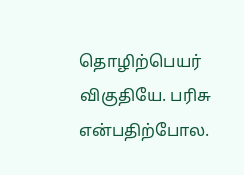தொழிற்பெயர் விகுதியே. பரிசு என்பதிற்போல.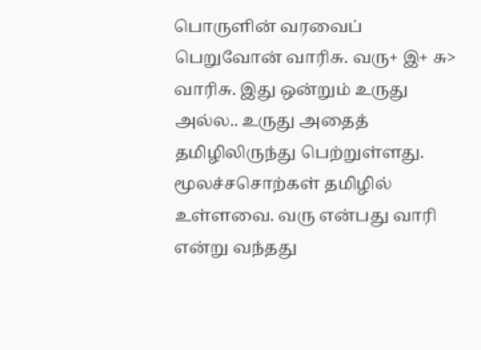பொருளின் வரவைப் பெறுவோன் வாரிசு. வரு+ இ+ சு> வாரிசு. இது ஒன்றும் உருது அல்ல.. உருது அதைத் தமிழிலிருந்து பெற்றுள்ளது. மூலச்சசொற்கள் தமிழில் உள்ளவை. வரு என்பது வாரி என்று வந்தது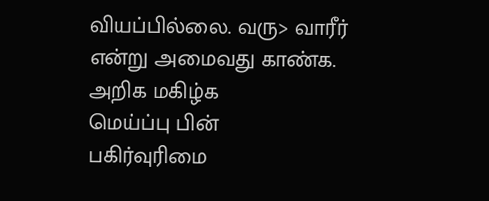வியப்பில்லை. வரு> வாரீர் என்று அமைவது காண்க.
அறிக மகிழ்க
மெய்ப்பு பின்
பகிர்வுரிமை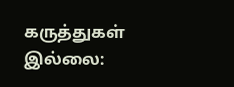கருத்துகள் இல்லை: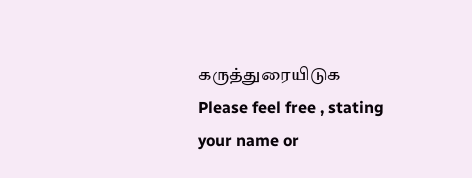கருத்துரையிடுக
Please feel free , stating your name or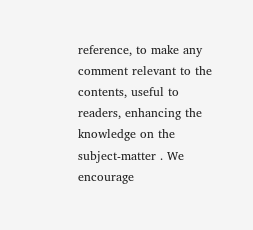reference, to make any comment relevant to the contents, useful to readers, enhancing the knowledge on the subject-matter . We encourage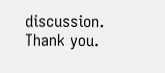discussion. Thank you.